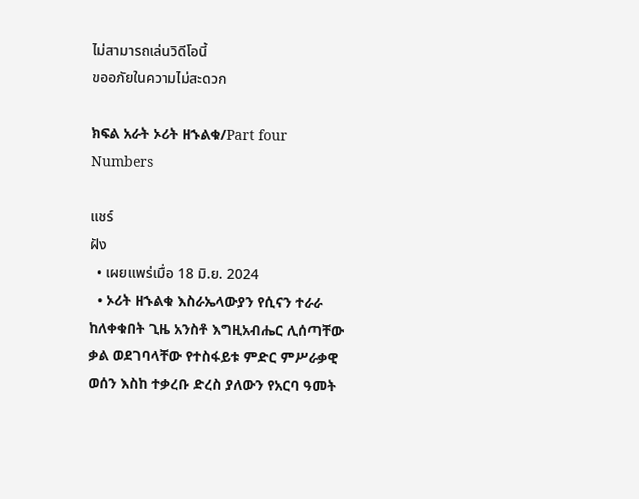ไม่สามารถเล่นวิดีโอนี้
ขออภัยในความไม่สะดวก

ክፍል አራት ኦሪት ዘኁልቁ/Part four Numbers

แชร์
ฝัง
  • เผยแพร่เมื่อ 18 มิ.ย. 2024
  • ኦሪት ዘኁልቁ እስራኤላውያን የሲናን ተራራ ከለቀቁበት ጊዜ አንስቶ እግዚአብሔር ሊሰጣቸው ቃል ወደገባላቸው የተስፋይቱ ምድር ምሥራቃዊ ወሰን እስከ ተቃረቡ ድረስ ያለውን የአርባ ዓመት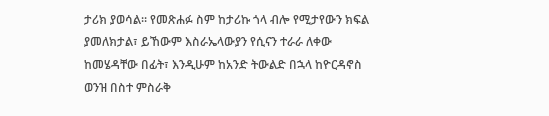ታሪክ ያወሳል፡፡ የመጽሐፉ ስም ከታሪኩ ጎላ ብሎ የሚታየውን ክፍል ያመለክታል፣ ይኸውም እስራኤላውያን የሲናን ተራራ ለቀው ከመሄዳቸው በፊት፣ እንዲሁም ከአንድ ትውልድ በኋላ ከዮርዳኖስ ወንዝ በስተ ምስራቅ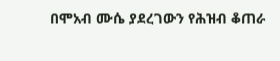በሞአብ ሙሴ ያደረገውን የሕዝብ ቆጠራ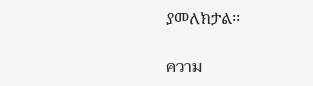ያመለክታል፡፡

ความ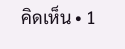คิดเห็น • 1